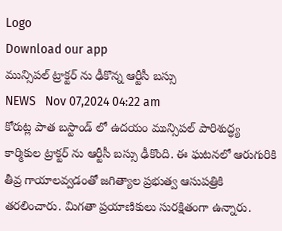Logo
Download our app
మున్సిపల్ ట్రాక్టర్ ను ఢీకొన్న ఆర్టీసీ బస్సు
NEWS   Nov 07,2024 04:22 am
కోరుట్ల పాత బస్టాండ్ లో ఉదయం మున్సిపల్ పారిశుద్ధ్య కార్మికుల ట్రాక్టర్ ను ఆర్టీసీ బస్సు ఢీకొంది. ఈ ఘటనలో ఆరుగురికి తీవ్ర గాయాలవ్వడంతో జగిత్యాల ప్రభుత్వ ఆసుపత్రికి తరలించారు. మిగతా ప్రయాణికులు సురక్షితంగా ఉన్నారు.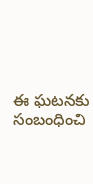ఈ ఘటనకు సంబంధించి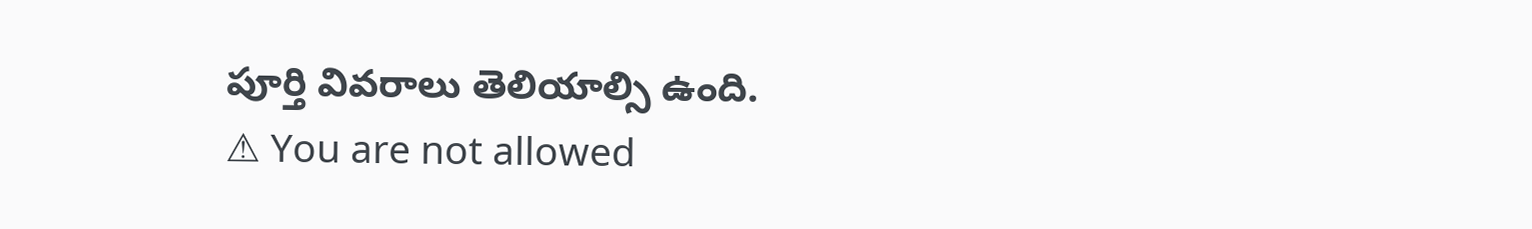పూర్తి వివరాలు తెలియాల్సి ఉంది.
⚠ You are not allowed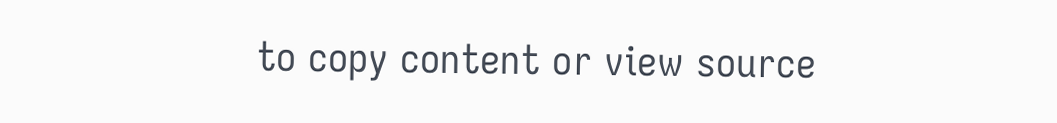to copy content or view source